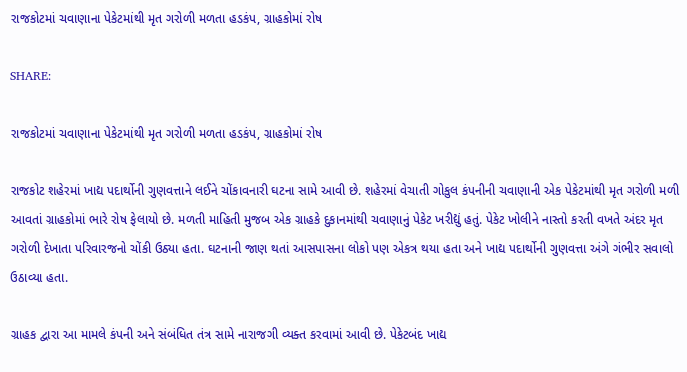રાજકોટમાં ચવાણાના પેકેટમાંથી મૃત ગરોળી મળતા હડકંપ, ગ્રાહકોમાં રોષ

SHARE:

રાજકોટમાં ચવાણાના પેકેટમાંથી મૃત ગરોળી મળતા હડકંપ, ગ્રાહકોમાં રોષ

રાજકોટ શહેરમાં ખાદ્ય પદાર્થોની ગુણવત્તાને લઈને ચોંકાવનારી ઘટના સામે આવી છે. શહેરમાં વેચાતી ગોકુલ કંપનીની ચવાણાની એક પેકેટમાંથી મૃત ગરોળી મળી આવતાં ગ્રાહકોમાં ભારે રોષ ફેલાયો છે. મળતી માહિતી મુજબ એક ગ્રાહકે દુકાનમાંથી ચવાણાનું પેકેટ ખરીદ્યું હતું. પેકેટ ખોલીને નાસ્તો કરતી વખતે અંદર મૃત ગરોળી દેખાતા પરિવારજનો ચોંકી ઉઠ્યા હતા. ઘટનાની જાણ થતાં આસપાસના લોકો પણ એકત્ર થયા હતા અને ખાદ્ય પદાર્થોની ગુણવત્તા અંગે ગંભીર સવાલો ઉઠાવ્યા હતા.

ગ્રાહક દ્વારા આ મામલે કંપની અને સંબંધિત તંત્ર સામે નારાજગી વ્યક્ત કરવામાં આવી છે. પેકેટબંદ ખાદ્ય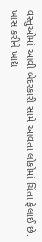વસ્તુઓમાં આવી બેદરકારી સામે આવતા લોકોમાં ચિંતા ફેલાઈ છે. ખાસ કરીને ખાદ્ય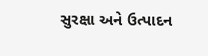સુરક્ષા અને ઉત્પાદન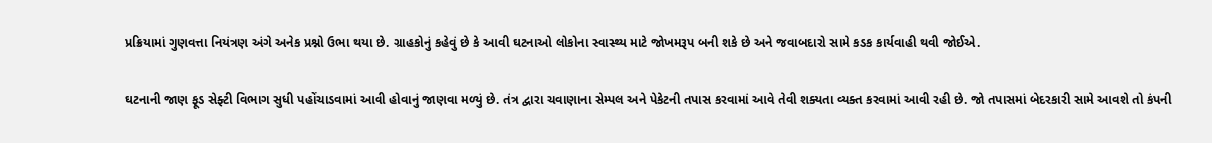પ્રક્રિયામાં ગુણવત્તા નિયંત્રણ અંગે અનેક પ્રશ્નો ઉભા થયા છે. ગ્રાહકોનું કહેવું છે કે આવી ઘટનાઓ લોકોના સ્વાસ્થ્ય માટે જોખમરૂપ બની શકે છે અને જવાબદારો સામે કડક કાર્યવાહી થવી જોઈએ.

ઘટનાની જાણ ફૂડ સેફ્ટી વિભાગ સુધી પહોંચાડવામાં આવી હોવાનું જાણવા મળ્યું છે. તંત્ર દ્વારા ચવાણાના સેમ્પલ અને પેકેટની તપાસ કરવામાં આવે તેવી શક્યતા વ્યક્ત કરવામાં આવી રહી છે. જો તપાસમાં બેદરકારી સામે આવશે તો કંપની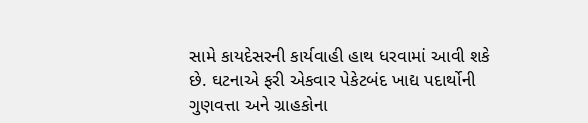સામે કાયદેસરની કાર્યવાહી હાથ ધરવામાં આવી શકે છે. ઘટનાએ ફરી એકવાર પેકેટબંદ ખાદ્ય પદાર્થોની ગુણવત્તા અને ગ્રાહકોના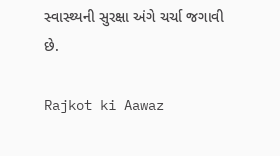સ્વાસ્થ્યની સુરક્ષા અંગે ચર્ચા જગાવી છે.

Rajkot ki Aawaz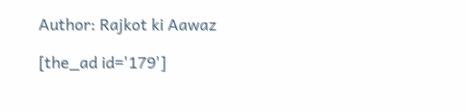Author: Rajkot ki Aawaz

[the_ad id='179']